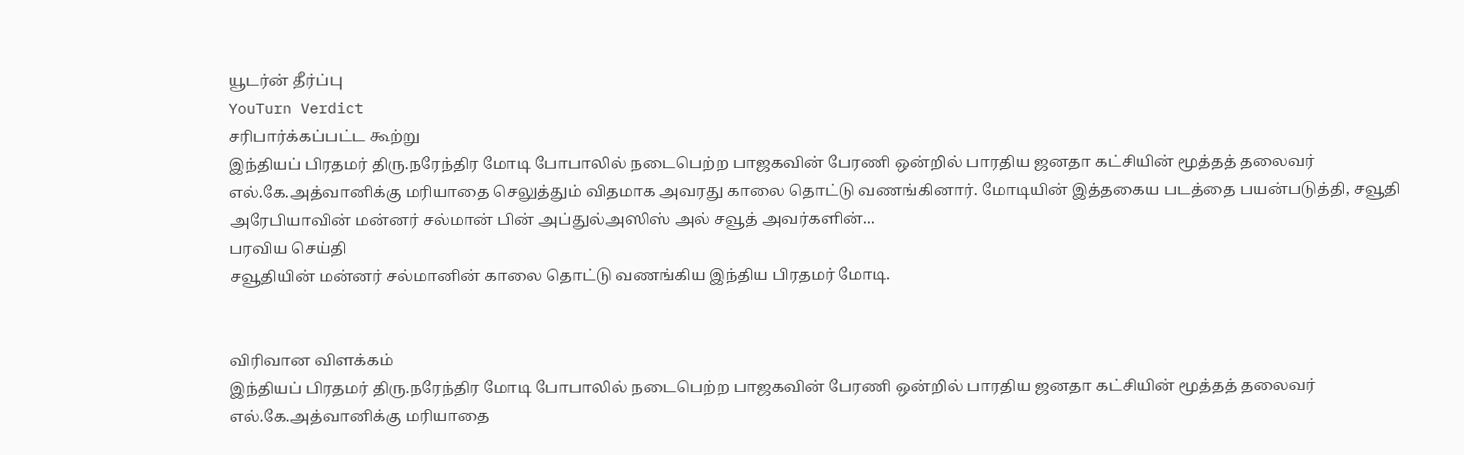யூடர்ன் தீர்ப்பு
YouTurn Verdict
சரிபார்க்கப்பட்ட கூற்று
இந்தியப் பிரதமர் திரு.நரேந்திர மோடி போபாலில் நடைபெற்ற பாஜகவின் பேரணி ஒன்றில் பாரதிய ஜனதா கட்சியின் மூத்தத் தலைவர் எல்.கே.அத்வானிக்கு மரியாதை செலுத்தும் விதமாக அவரது காலை தொட்டு வணங்கினார். மோடியின் இத்தகைய படத்தை பயன்படுத்தி, சவூதி அரேபியாவின் மன்னர் சல்மான் பின் அப்துல்அஸிஸ் அல் சவூத் அவர்களின்...
பரவிய செய்தி
சவூதியின் மன்னர் சல்மானின் காலை தொட்டு வணங்கிய இந்திய பிரதமர் மோடி.


விரிவான விளக்கம்
இந்தியப் பிரதமர் திரு.நரேந்திர மோடி போபாலில் நடைபெற்ற பாஜகவின் பேரணி ஒன்றில் பாரதிய ஜனதா கட்சியின் மூத்தத் தலைவர் எல்.கே.அத்வானிக்கு மரியாதை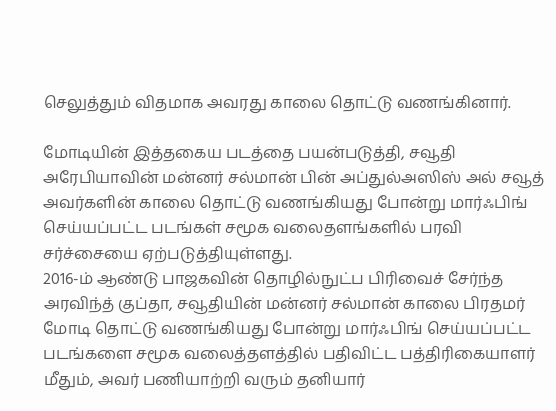செலுத்தும் விதமாக அவரது காலை தொட்டு வணங்கினார்.

மோடியின் இத்தகைய படத்தை பயன்படுத்தி, சவூதி அரேபியாவின் மன்னர் சல்மான் பின் அப்துல்அஸிஸ் அல் சவூத் அவர்களின் காலை தொட்டு வணங்கியது போன்று மார்ஃபிங் செய்யப்பட்ட படங்கள் சமூக வலைதளங்களில் பரவி சர்ச்சையை ஏற்படுத்தியுள்ளது.
2016-ம் ஆண்டு பாஜகவின் தொழில்நுட்ப பிரிவைச் சேர்ந்த அரவிந்த் குப்தா, சவூதியின் மன்னர் சல்மான் காலை பிரதமர் மோடி தொட்டு வணங்கியது போன்று மார்ஃபிங் செய்யப்பட்ட படங்களை சமூக வலைத்தளத்தில் பதிவிட்ட பத்திரிகையாளர் மீதும், அவர் பணியாற்றி வரும் தனியார்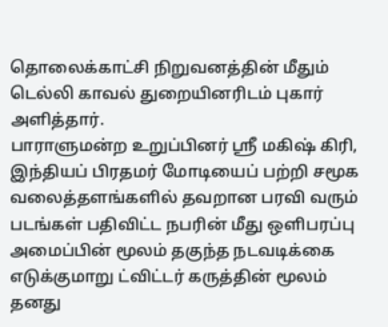தொலைக்காட்சி நிறுவனத்தின் மீதும் டெல்லி காவல் துறையினரிடம் புகார் அளித்தார்.
பாராளுமன்ற உறுப்பினர் ஸ்ரீ மகிஷ் கிரி, இந்தியப் பிரதமர் மோடியைப் பற்றி சமூக வலைத்தளங்களில் தவறான பரவி வரும் படங்கள் பதிவிட்ட நபரின் மீது ஒளிபரப்பு அமைப்பின் மூலம் தகுந்த நடவடிக்கை எடுக்குமாறு ட்விட்டர் கருத்தின் மூலம் தனது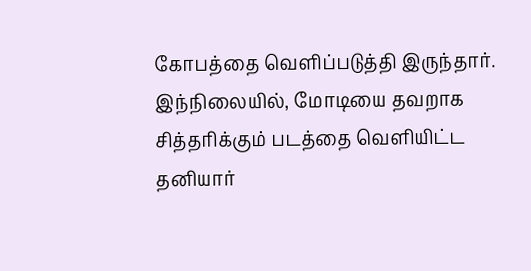கோபத்தை வெளிப்படுத்தி இருந்தார்.
இந்நிலையில், மோடியை தவறாக சித்தரிக்கும் படத்தை வெளியிட்ட தனியார்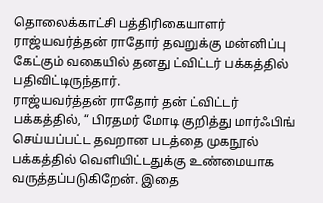தொலைக்காட்சி பத்திரிகையாளர் ராஜ்யவர்த்தன் ராதோர் தவறுக்கு மன்னிப்பு கேட்கும் வகையில் தனது ட்விட்டர் பக்கத்தில் பதிவிட்டிருந்தார்.
ராஜ்யவர்த்தன் ராதோர் தன் ட்விட்டர் பக்கத்தில், “ பிரதமர் மோடி குறித்து மார்ஃபிங் செய்யப்பட்ட தவறான படத்தை முகநூல் பக்கத்தில் வெளியிட்டதுக்கு உண்மையாக வருத்தப்படுகிறேன். இதை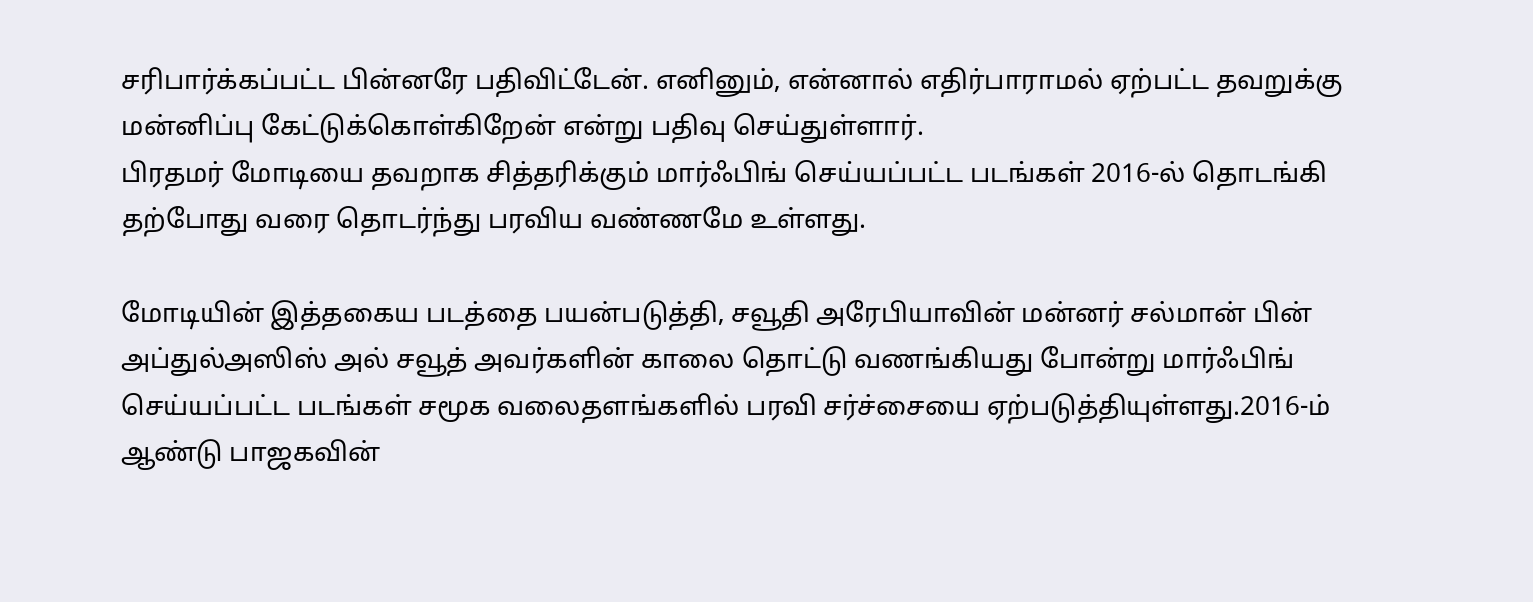சரிபார்க்கப்பட்ட பின்னரே பதிவிட்டேன். எனினும், என்னால் எதிர்பாராமல் ஏற்பட்ட தவறுக்கு மன்னிப்பு கேட்டுக்கொள்கிறேன் என்று பதிவு செய்துள்ளார்.
பிரதமர் மோடியை தவறாக சித்தரிக்கும் மார்ஃபிங் செய்யப்பட்ட படங்கள் 2016-ல் தொடங்கி தற்போது வரை தொடர்ந்து பரவிய வண்ணமே உள்ளது.

மோடியின் இத்தகைய படத்தை பயன்படுத்தி, சவூதி அரேபியாவின் மன்னர் சல்மான் பின் அப்துல்அஸிஸ் அல் சவூத் அவர்களின் காலை தொட்டு வணங்கியது போன்று மார்ஃபிங் செய்யப்பட்ட படங்கள் சமூக வலைதளங்களில் பரவி சர்ச்சையை ஏற்படுத்தியுள்ளது.2016-ம் ஆண்டு பாஜகவின்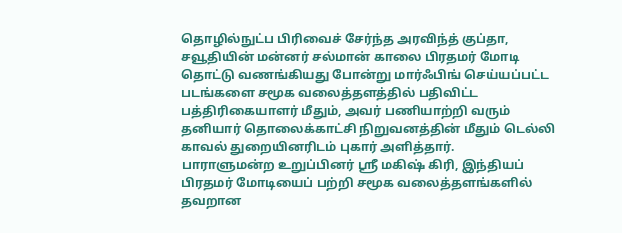தொழில்நுட்ப பிரிவைச் சேர்ந்த அரவிந்த் குப்தா, சவூதியின் மன்னர் சல்மான் காலை பிரதமர் மோடி தொட்டு வணங்கியது போன்று மார்ஃபிங் செய்யப்பட்ட படங்களை சமூக வலைத்தளத்தில் பதிவிட்ட பத்திரிகையாளர் மீதும், அவர் பணியாற்றி வரும் தனியார் தொலைக்காட்சி நிறுவனத்தின் மீதும் டெல்லி காவல் துறையினரிடம் புகார் அளித்தார்.
பாராளுமன்ற உறுப்பினர் ஸ்ரீ மகிஷ் கிரி, இந்தியப் பிரதமர் மோடியைப் பற்றி சமூக வலைத்தளங்களில் தவறான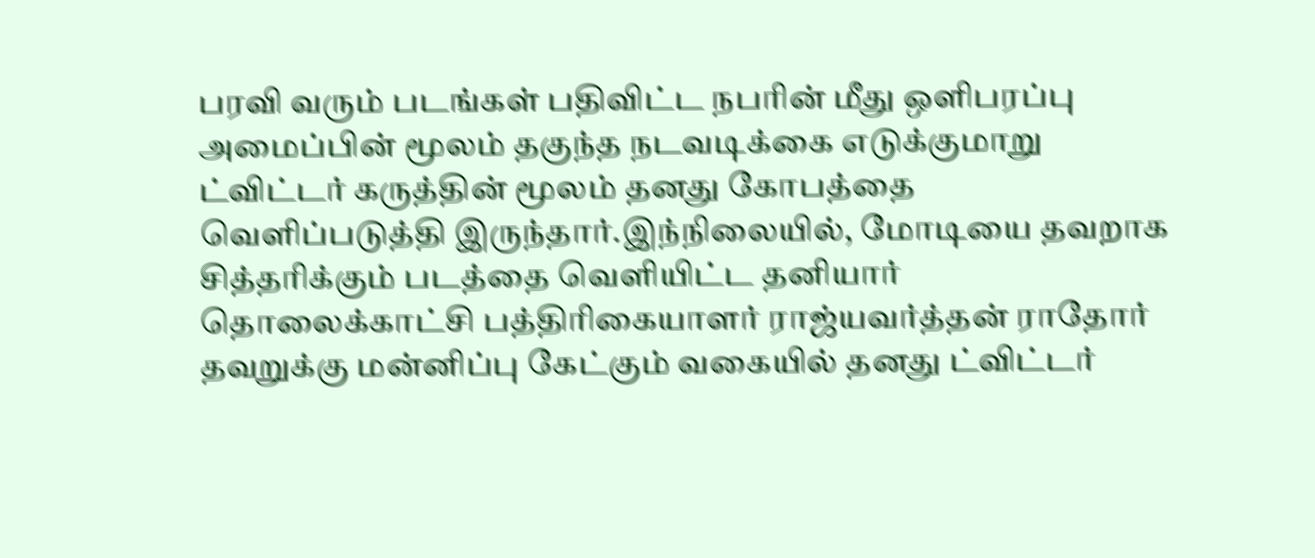பரவி வரும் படங்கள் பதிவிட்ட நபரின் மீது ஒளிபரப்பு அமைப்பின் மூலம் தகுந்த நடவடிக்கை எடுக்குமாறு ட்விட்டர் கருத்தின் மூலம் தனது கோபத்தை வெளிப்படுத்தி இருந்தார்.இந்நிலையில், மோடியை தவறாக சித்தரிக்கும் படத்தை வெளியிட்ட தனியார் தொலைக்காட்சி பத்திரிகையாளர் ராஜ்யவர்த்தன் ராதோர் தவறுக்கு மன்னிப்பு கேட்கும் வகையில் தனது ட்விட்டர்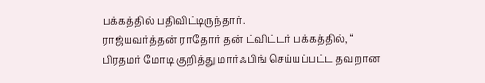பக்கத்தில் பதிவிட்டிருந்தார்.
ராஜ்யவர்த்தன் ராதோர் தன் ட்விட்டர் பக்கத்தில், “ பிரதமர் மோடி குறித்து மார்ஃபிங் செய்யப்பட்ட தவறான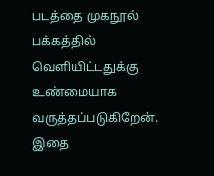படத்தை முகநூல் பக்கத்தில் வெளியிட்டதுக்கு உண்மையாக வருத்தப்படுகிறேன். இதை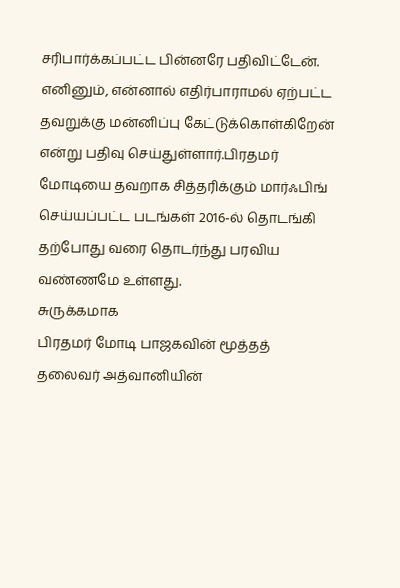சரிபார்க்கப்பட்ட பின்னரே பதிவிட்டேன். எனினும், என்னால் எதிர்பாராமல் ஏற்பட்ட தவறுக்கு மன்னிப்பு கேட்டுக்கொள்கிறேன் என்று பதிவு செய்துள்ளார்.பிரதமர் மோடியை தவறாக சித்தரிக்கும் மார்ஃபிங் செய்யப்பட்ட படங்கள் 2016-ல் தொடங்கி தற்போது வரை தொடர்ந்து பரவிய வண்ணமே உள்ளது.
சுருக்கமாக
பிரதமர் மோடி பாஜகவின் மூத்தத் தலைவர் அத்வானியின்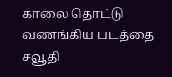காலை தொட்டு வணங்கிய படத்தை சவூதி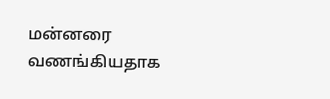மன்னரை வணங்கியதாக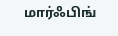மார்ஃபிங்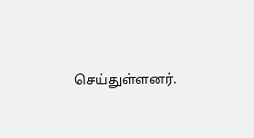செய்துள்ளனர்.